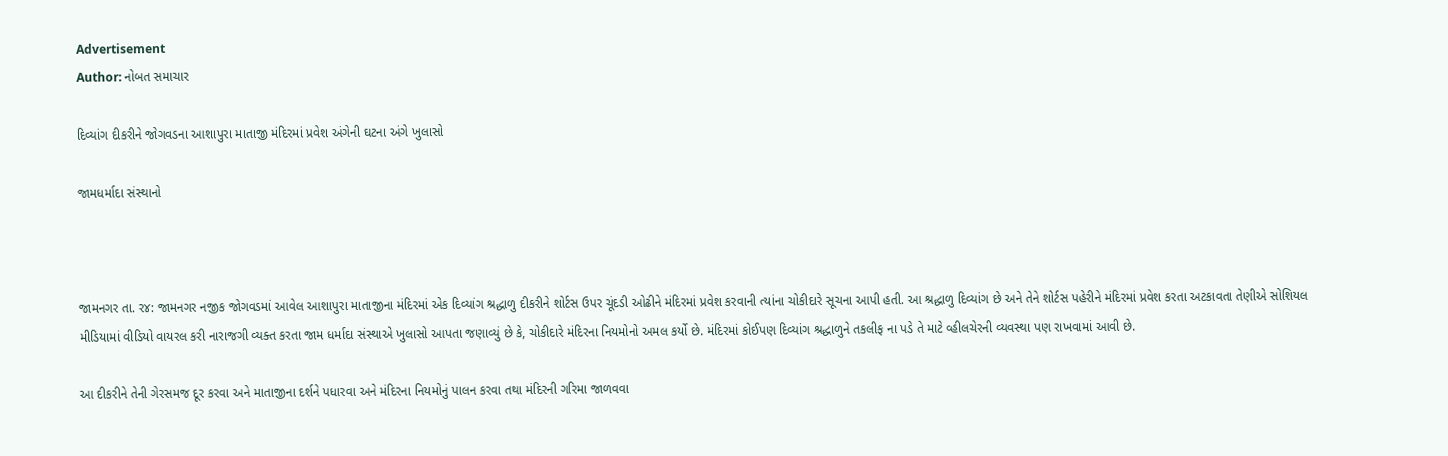Advertisement
Author: નોબત સમાચાર

દિવ્યાંગ દીકરીને જોગવડના આશાપુરા માતાજી મંદિરમાં પ્રવેશ અંગેની ઘટના અંગે ખુલાસો

જામધર્માદા સંસ્થાનો



જામનગર તા. ર૪: જામનગર નજીક જોગવડમાં આવેલ આશાપુરા માતાજીના મંદિરમાં એક દિવ્યાંગ શ્રદ્ધાળુ દીકરીને શોર્ટસ ઉપર ચૂંદડી ઓઢીને મંદિરમાં પ્રવેશ કરવાની ત્યાંના ચોકીદારે સૂચના આપી હતી. આ શ્રદ્ધાળુ દિવ્યાંગ છે અને તેને શોર્ટસ પહેરીને મંદિરમાં પ્રવેશ કરતા અટકાવતા તેણીએ સોશિયલ મીડિયામાં વીડિયો વાયરલ કરી નારાજગી વ્યક્ત કરતા જામ ધર્માદા સંસ્થાએ ખુલાસો આપતા જણાવ્યું છે કે, ચોકીદારે મંદિરના નિયમોનો અમલ કર્યો છે. મંદિરમાં કોઈપણ દિવ્યાંગ શ્રદ્ધાળુને તકલીફ ના પડે તે માટે વ્હીલચેરની વ્યવસ્થા પણ રાખવામાં આવી છે.

આ દીકરીને તેની ગેરસમજ દૂર કરવા અને માતાજીના દર્શને પધારવા અને મંદિરના નિયમોનું પાલન કરવા તથા મંદિરની ગરિમા જાળવવા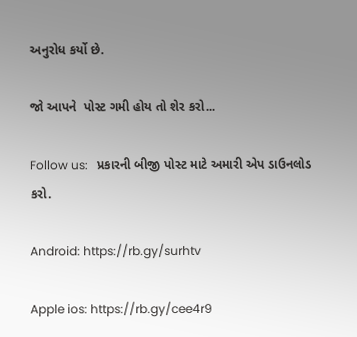અનુરોધ કર્યો છે.

જો આપને  પોસ્ટ ગમી હોય તો શેર કરો...

Follow us:   પ્રકારની બીજી પોસ્ટ માટે અમારી એપ ડાઉનલોડ કરો.

Android: https://rb.gy/surhtv

Apple ios: https://rb.gy/cee4r9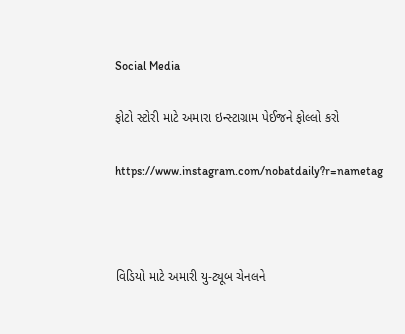Social Media

ફોટો સ્ટોરી માટે અમારા ઇન્સ્ટાગ્રામ પેઈજને ફોલ્લો કરો

https://www.instagram.com/nobatdaily?r=nametag



વિડિયો માટે અમારી યુ-ટ્યૂબ ચેનલને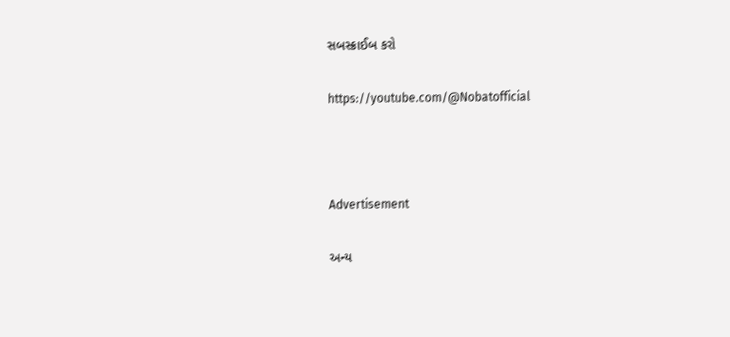સબસ્ક્રાઈબ કરો

https://youtube.com/@Nobatofficial



Advertisement

અન્ય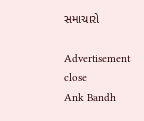સમાચારો

Advertisement
close
Ank Bandh